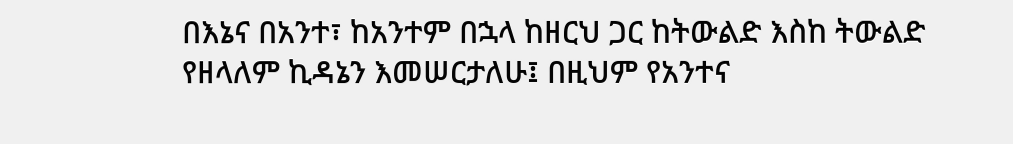በእኔና በአንተ፣ ከአንተም በኋላ ከዘርህ ጋር ከትውልድ እስከ ትውልድ የዘላለም ኪዳኔን እመሠርታለሁ፤ በዚህም የአንተና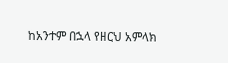ከአንተም በኋላ የዘርህ አምላክ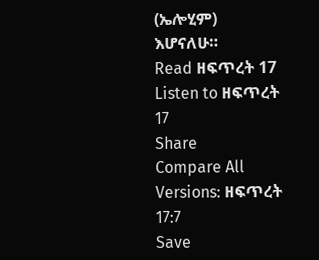(ኤሎሂም) እሆናለሁ።
Read ዘፍጥረት 17
Listen to ዘፍጥረት 17
Share
Compare All Versions: ዘፍጥረት 17:7
Save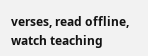verses, read offline, watch teaching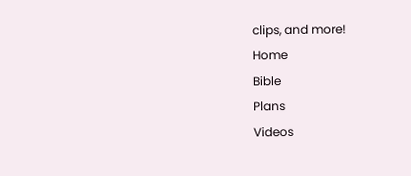clips, and more!
Home
Bible
Plans
Videos